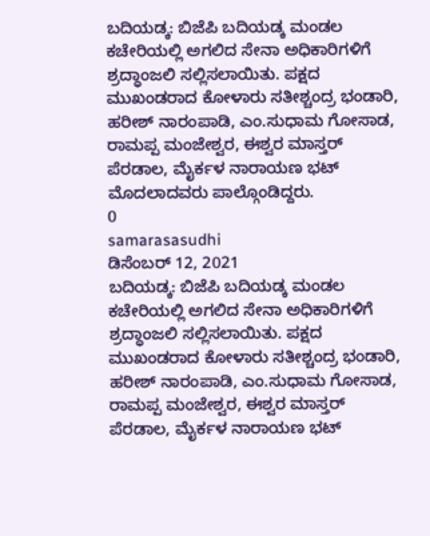ಬದಿಯಡ್ಕ: ಬಿಜೆಪಿ ಬದಿಯಡ್ಕ ಮಂಡಲ ಕಚೇರಿಯಲ್ಲಿ ಅಗಲಿದ ಸೇನಾ ಅಧಿಕಾರಿಗಳಿಗೆ ಶ್ರದ್ಧಾಂಜಲಿ ಸಲ್ಲಿಸಲಾಯಿತು. ಪಕ್ಷದ ಮುಖಂಡರಾದ ಕೋಳಾರು ಸತೀಶ್ಚಂದ್ರ ಭಂಡಾರಿ, ಹರೀಶ್ ನಾರಂಪಾಡಿ, ಎಂ.ಸುಧಾಮ ಗೋಸಾಡ, ರಾಮಪ್ಪ ಮಂಜೇಶ್ವರ, ಈಶ್ವರ ಮಾಸ್ತರ್ ಪೆರಡಾಲ, ಮೈರ್ಕಳ ನಾರಾಯಣ ಭಟ್ ಮೊದಲಾದವರು ಪಾಲ್ಗೊಂಡಿದ್ದರು.
0
samarasasudhi
ಡಿಸೆಂಬರ್ 12, 2021
ಬದಿಯಡ್ಕ: ಬಿಜೆಪಿ ಬದಿಯಡ್ಕ ಮಂಡಲ ಕಚೇರಿಯಲ್ಲಿ ಅಗಲಿದ ಸೇನಾ ಅಧಿಕಾರಿಗಳಿಗೆ ಶ್ರದ್ಧಾಂಜಲಿ ಸಲ್ಲಿಸಲಾಯಿತು. ಪಕ್ಷದ ಮುಖಂಡರಾದ ಕೋಳಾರು ಸತೀಶ್ಚಂದ್ರ ಭಂಡಾರಿ, ಹರೀಶ್ ನಾರಂಪಾಡಿ, ಎಂ.ಸುಧಾಮ ಗೋಸಾಡ, ರಾಮಪ್ಪ ಮಂಜೇಶ್ವರ, ಈಶ್ವರ ಮಾಸ್ತರ್ ಪೆರಡಾಲ, ಮೈರ್ಕಳ ನಾರಾಯಣ ಭಟ್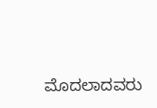ಮೊದಲಾದವರು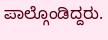ಪಾಲ್ಗೊಂಡಿದ್ದರು.